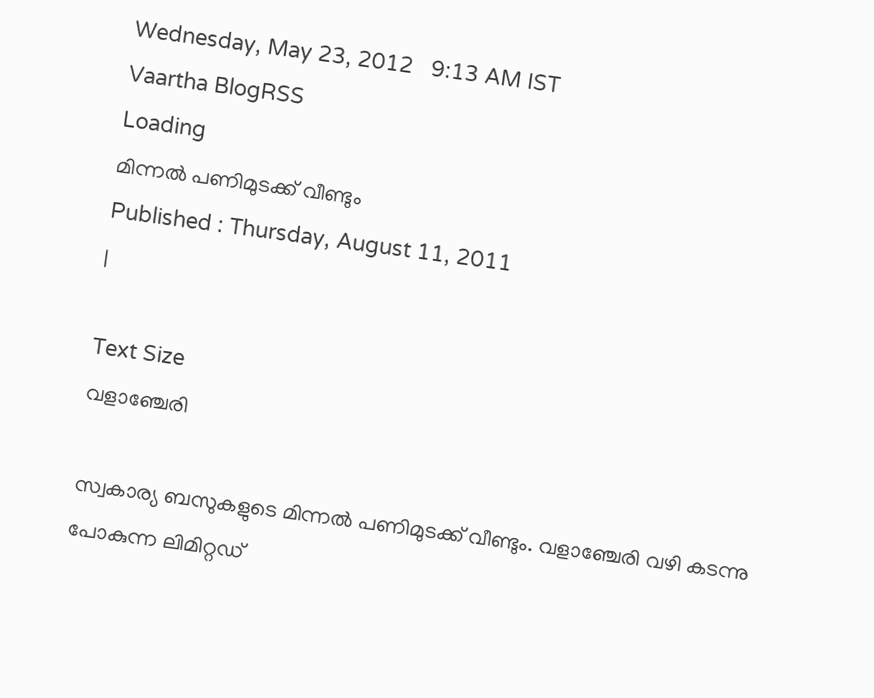Wednesday, May 23, 2012   9:13 AM IST
Vaartha BlogRSS
Loading
മിന്നല്‍ പണിമുടക്ക് വീണ്ടും
Published : Thursday, August 11, 2011
|

Text Size
വളാഞ്ചേരി

സ്വകാര്യ ബസുകളുടെ മിന്നല്‍ പണിമുടക്ക് വീണ്ടും. വളാഞ്ചേരി വഴി കടന്നു പോകുന്ന ലിമിറ്റഡ്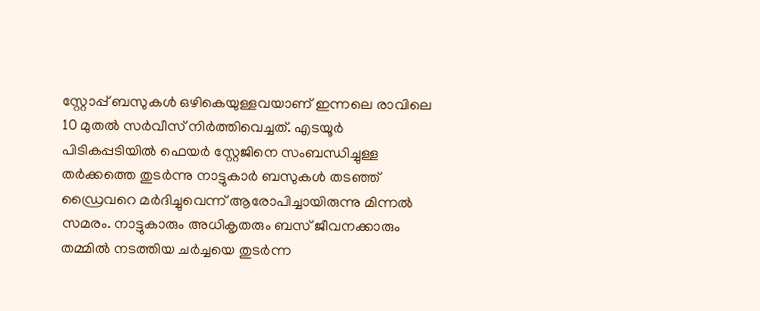സ്റ്റോപ്പ് ബസുകള്‍ ഒഴികെയുള്ളവയാണ് ഇന്നലെ രാവിലെ 10 മുതല്‍ സര്‍വീസ് നിര്‍ത്തിവെച്ചത്. എടയൂര്‍ പിടികപ്പടിയില്‍ ഫെയര്‍ സ്റ്റേജിനെ സംബന്ധിച്ചുള്ള തര്‍ക്കത്തെ തുടര്‍ന്നു നാട്ടുകാര്‍ ബസുകള്‍ തടഞ്ഞ് ഡ്രൈവറെ മര്‍ദിച്ചുവെന്ന് ആരോപിച്ചായിരുന്നു മിന്നല്‍ സമരം. നാട്ടുകാരും അധികൃതരും ബസ് ജീവനക്കാരും തമ്മില്‍ നടത്തിയ ചര്‍ച്ചയെ തുടര്‍ന്ന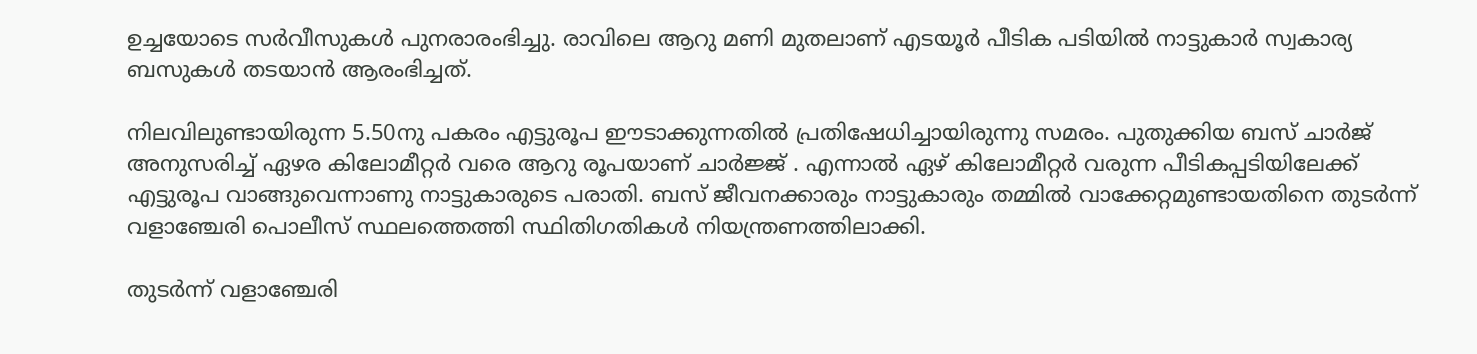ഉച്ചയോടെ സര്‍വീസുകള്‍ പുനരാരംഭിച്ചു. രാവിലെ ആറു മണി മുതലാണ് എടയൂര്‍ പീടിക പടിയില്‍ നാട്ടുകാര്‍ സ്വകാര്യ ബസുകള്‍ തടയാന്‍ ആരംഭിച്ചത്.

നിലവിലുണ്ടായിരുന്ന 5.50നു പകരം എട്ടുരൂപ ഈടാക്കുന്നതില്‍ പ്രതിഷേധിച്ചായിരുന്നു സമരം. പുതുക്കിയ ബസ് ചാര്‍ജ് അനുസരിച്ച് ഏഴര കിലോമീറ്റര്‍ വരെ ആറു രൂപയാണ് ചാര്‍ജ്ജ് . എന്നാല്‍ ഏഴ് കിലോമീറ്റര്‍ വരുന്ന പീടികപ്പടിയിലേക്ക് എട്ടുരൂപ വാങ്ങുവെന്നാണു നാട്ടുകാരുടെ പരാതി. ബസ് ജീവനക്കാരും നാട്ടുകാരും തമ്മില്‍ വാക്കേറ്റമുണ്ടായതിനെ തുടര്‍ന്ന് വളാഞ്ചേരി പൊലീസ് സ്ഥലത്തെത്തി സ്ഥിതിഗതികള്‍ നിയന്ത്രണത്തിലാക്കി.

തുടര്‍ന്ന് വളാഞ്ചേരി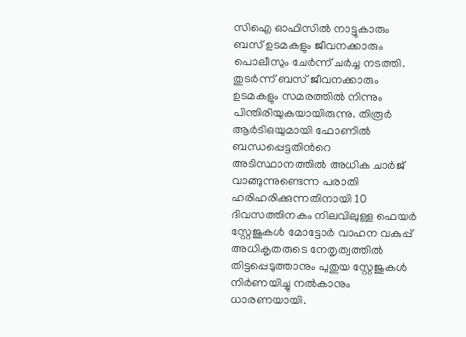സിഐ ഓഫിസില്‍ നാട്ടുകാരും ബസ് ഉടമകളും ജീവനക്കാരും പൊലീസും ചേര്‍ന്ന് ചര്‍ച്ച നടത്തി. തുടര്‍ന്ന് ബസ് ജീവനക്കാരും ഉടമകളും സമരത്തില്‍ നിന്നും പിന്തിരിയുകയായിരുന്നു. തിരൂര്‍ ആര്‍ടിഒയുമായി ഫോണില്‍ ബന്ധപ്പെട്ടതിന്‍റെ അടിസ്ഥാനത്തില്‍ അധിക ചാര്‍ജ് വാങ്ങുന്നുണ്ടെന്ന പരാതി ഹരിഹരിക്കുന്നതിനായി 10 ദിവസത്തിനകം നിലവിലുള്ള ഫെയര്‍ സ്റ്റേജുകള്‍ മോട്ടോര്‍ വാഹന വകുപ്പ് അധികൃതരുടെ നേതൃത്വത്തില്‍ തിട്ടപ്പെടുത്താനും പുതുയ സ്റ്റേജുകള്‍ നിര്‍ണയിച്ചു നല്‍കാനും ധാരണയായി.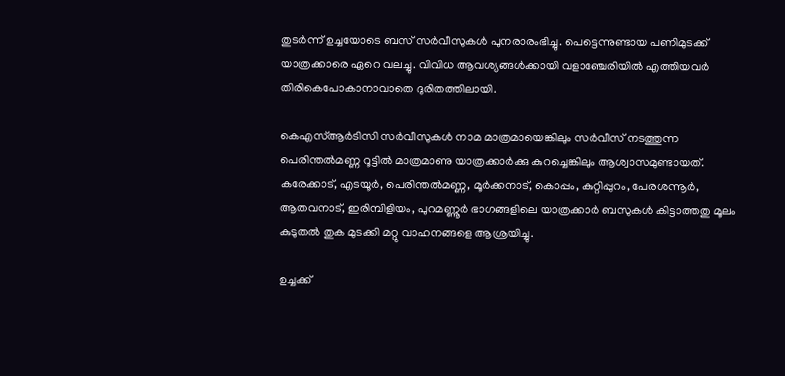തുടര്‍ന്ന് ഉച്ചയോടെ ബസ് സര്‍വീസുകള്‍ പുനരാരംഭിച്ചു. പെട്ടെന്നുണ്ടായ പണിമുടക്ക് യാത്രക്കാരെ ഏറെ വലച്ചു. വിവിധ ആവശ്യങ്ങള്‍ക്കായി വളാഞ്ചേരിയില്‍ എത്തിയവര്‍ തിരികെപോകാനാവാതെ ദുരിതത്തിലായി.

കെഎസ്ആര്‍ടിസി സര്‍വീസുകള്‍ നാമ മാത്രമായെങ്കിലും സര്‍വീസ് നടത്തുന്ന പെരിന്തല്‍മണ്ണ റൂട്ടില്‍ മാത്രമാണു യാത്രക്കാര്‍ക്കു കുറച്ചെങ്കിലും ആശ്വാസമുണ്ടായത്. കരേക്കാട്, എടയൂര്‍, പെരിന്തല്‍മണ്ണ, മൂര്‍ക്കനാട്, കൊപ്പം, കുറ്റിപ്പുറം, പേരശന്നൂര്‍, ആതവനാട്, ഇരിമ്പിളിയം, പുറമണ്ണൂര്‍ ഭാഗങ്ങളിലെ യാത്രക്കാര്‍ ബസുകള്‍ കിട്ടാത്തതു മൂലം കുടുതല്‍ തുക മുടക്കി മറ്റു വാഹനങ്ങളെ ആശ്രയിച്ചു.

ഉച്ചക്ക്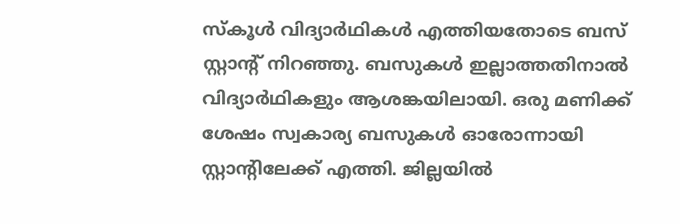സ്കൂള്‍ വിദ്യാര്‍ഥികള്‍ എത്തിയതോടെ ബസ് സ്റ്റാന്‍റ് നിറഞ്ഞു. ബസുകള്‍ ഇല്ലാത്തതിനാല്‍ വിദ്യാര്‍ഥികളും ആശങ്കയിലായി. ഒരു മണിക്ക് ശേഷം സ്വകാര്യ ബസുകള്‍ ഓരോന്നായി സ്റ്റാന്‍റിലേക്ക് എത്തി. ജില്ലയില്‍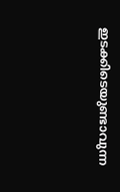ഇടക്കിടെയുണ്ടാവുന്ന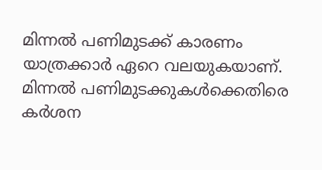മിന്നല്‍ പണിമുടക്ക് കാരണം യാത്രക്കാര്‍ ഏറെ വലയുകയാണ്. മിന്നല്‍ പണിമുടക്കുകള്‍ക്കെതിരെ കര്‍ശന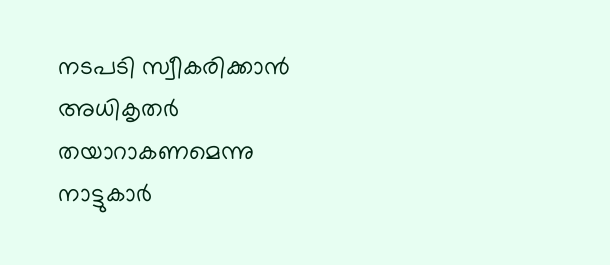നടപടി സ്വീകരിക്കാന്‍ അധികൃതര്‍ തയാറാകണമെന്നു നാട്ടുകാര്‍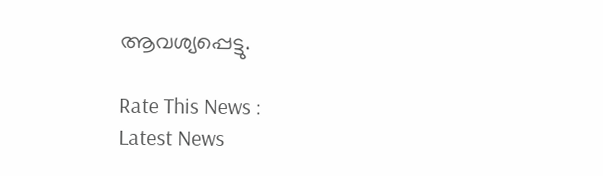ആവശ്യപ്പെട്ടു.

Rate This News :
Latest News